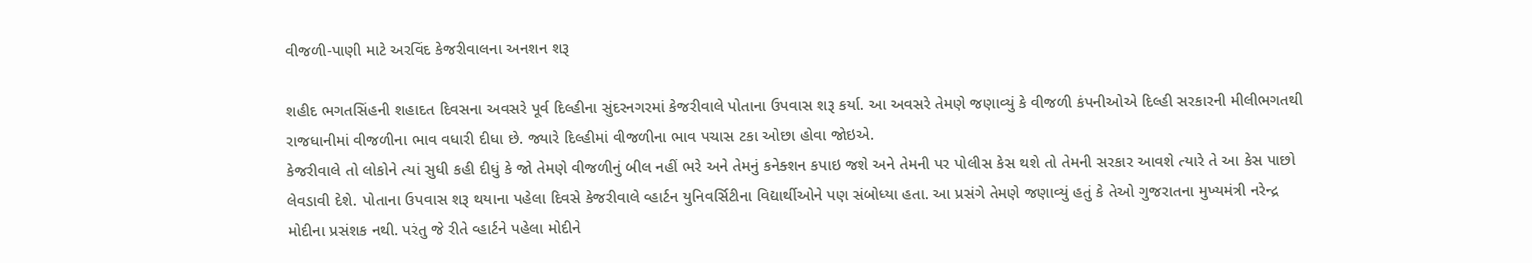વીજળી-પાણી માટે અરવિંદ કેજરીવાલના અનશન શરૂ

શહીદ ભગતસિંહની શહાદત દિવસના અવસરે પૂર્વ દિલ્હીના સુંદરનગરમાં કેજરીવાલે પોતાના ઉપવાસ શરૂ કર્યા. આ અવસરે તેમણે જણાવ્યું કે વીજળી કંપનીઓએ દિલ્હી સરકારની મીલીભગતથી રાજધાનીમાં વીજળીના ભાવ વધારી દીધા છે. જ્યારે દિલ્હીમાં વીજળીના ભાવ પચાસ ટકા ઓછા હોવા જોઇએ.
કેજરીવાલે તો લોકોને ત્યાં સુધી કહી દીધું કે જો તેમણે વીજળીનું બીલ નહીં ભરે અને તેમનું કનેક્શન કપાઇ જશે અને તેમની પર પોલીસ કેસ થશે તો તેમની સરકાર આવશે ત્યારે તે આ કેસ પાછો લેવડાવી દેશે. પોતાના ઉપવાસ શરૂ થયાના પહેલા દિવસે કેજરીવાલે વ્હાર્ટન યુનિવર્સિટીના વિદ્યાર્થીઓને પણ સંબોધ્યા હતા. આ પ્રસંગે તેમણે જણાવ્યું હતું કે તેઓ ગુજરાતના મુખ્યમંત્રી નરેન્દ્ર મોદીના પ્રસંશક નથી. પરંતુ જે રીતે વ્હાર્ટને પહેલા મોદીને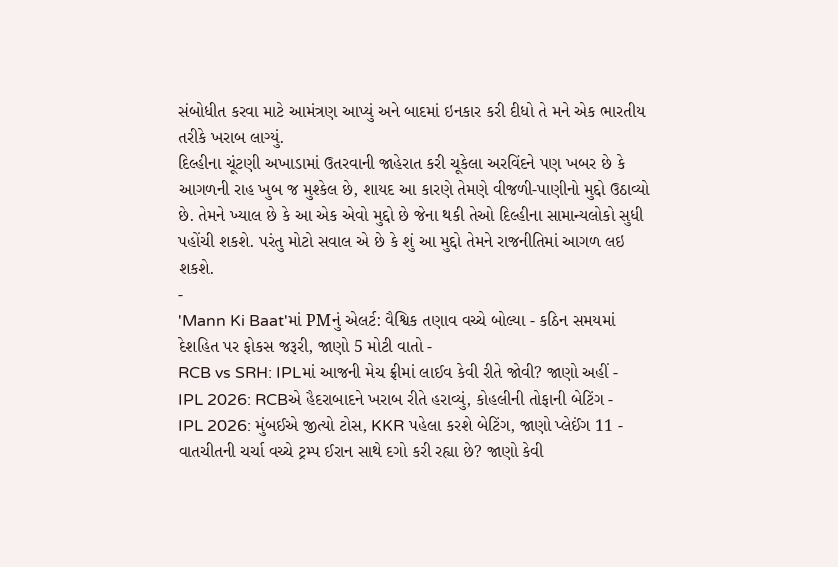સંબોધીત કરવા માટે આમંત્રણ આપ્યું અને બાદમાં ઇનકાર કરી દીધો તે મને એક ભારતીય તરીકે ખરાબ લાગ્યું.
દિલ્હીના ચૂંટણી અખાડામાં ઉતરવાની જાહેરાત કરી ચૂકેલા અરવિંદને પણ ખબર છે કે આગળની રાહ ખુબ જ મુશ્કેલ છે, શાયદ આ કારણે તેમણે વીજળી-પાણીનો મુદ્દો ઉઠાવ્યો છે. તેમને ખ્યાલ છે કે આ એક એવો મુદ્દો છે જેના થકી તેઓ દિલ્હીના સામાન્યલોકો સુધી પહોંચી શકશે. પરંતુ મોટો સવાલ એ છે કે શું આ મુદ્દો તેમને રાજનીતિમાં આગળ લઇ શકશે.
-
'Mann Ki Baat'માં PMનું એલર્ટ: વૈશ્વિક તણાવ વચ્ચે બોલ્યા - કઠિન સમયમાં દેશહિત પર ફોકસ જરૂરી, જાણો 5 મોટી વાતો -
RCB vs SRH: IPLમાં આજની મેચ ફ્રીમાં લાઈવ કેવી રીતે જોવી? જાણો અહીં -
IPL 2026: RCBએ હૈદરાબાદને ખરાબ રીતે હરાવ્યું, કોહલીની તોફાની બેટિંગ -
IPL 2026: મુંબઈએ જીત્યો ટોસ, KKR પહેલા કરશે બેટિંગ, જાણો પ્લેઈંગ 11 -
વાતચીતની ચર્ચા વચ્ચે ટ્રમ્પ ઈરાન સાથે દગો કરી રહ્યા છે? જાણો કેવી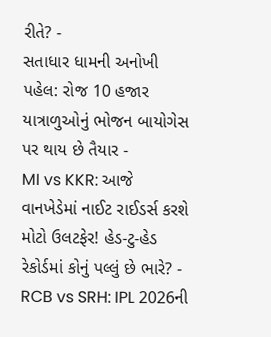રીતે? -
સતાધાર ધામની અનોખી પહેલ: રોજ 10 હજાર યાત્રાળુઓનું ભોજન બાયોગેસ પર થાય છે તૈયાર -
MI vs KKR: આજે વાનખેડેમાં નાઈટ રાઈડર્સ કરશે મોટો ઉલટફેર! હેડ-ટુ-હેડ રેકોર્ડમાં કોનું પલ્લું છે ભારે? -
RCB vs SRH: IPL 2026ની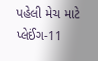પહેલી મેચ માટે પ્લેઈંગ-11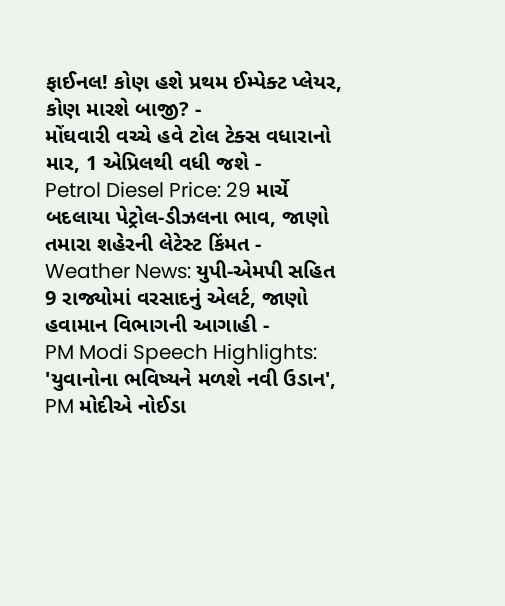ફાઈનલ! કોણ હશે પ્રથમ ઈમ્પેક્ટ પ્લેયર, કોણ મારશે બાજી? -
મોંઘવારી વચ્ચે હવે ટોલ ટેક્સ વધારાનો માર, 1 એપ્રિલથી વધી જશે -
Petrol Diesel Price: 29 માર્ચે બદલાયા પેટ્રોલ-ડીઝલના ભાવ, જાણો તમારા શહેરની લેટેસ્ટ કિંમત -
Weather News: યુપી-એમપી સહિત 9 રાજ્યોમાં વરસાદનું એલર્ટ, જાણો હવામાન વિભાગની આગાહી -
PM Modi Speech Highlights: 'યુવાનોના ભવિષ્યને મળશે નવી ઉડાન', PM મોદીએ નોઈડા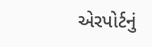એરપોર્ટનું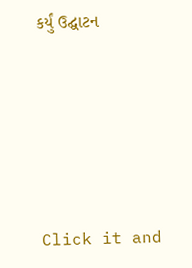કર્યું ઉદ્ઘાટન






Click it and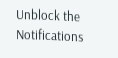Unblock the Notifications